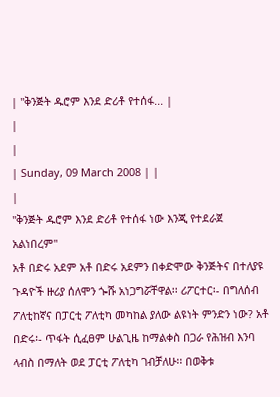| "ቅንጅት ዱሮም እንደ ድሪቶ የተሰፋ... |
|
|
| Sunday, 09 March 2008 | |
|
"ቅንጅት ዱሮም እንደ ድሪቶ የተሰፋ ነው እንጂ የተደራጀ አልነበረም"
አቶ በድሩ አደም አቶ በድሩ አደምን በቀድሞው ቅንጅትና በተለያዩ ጉዳዮች ዙሪያ ሰለሞን ጐሹ አነጋግሯቸዋል፡፡ ሪፖርተር፡- በግለሰብ ፖለቲከኛና በፓርቲ ፖለቲካ መካከል ያለው ልዩነት ምንድን ነው? አቶ በድሩ፡- ጥፋት ሲፈፀም ሁልጊዜ ከማልቀስ በጋራ የሕዝብ እንባ ላብስ በማለት ወደ ፓርቲ ፖለቲካ ገብቻለሁ፡፡ በወቅቱ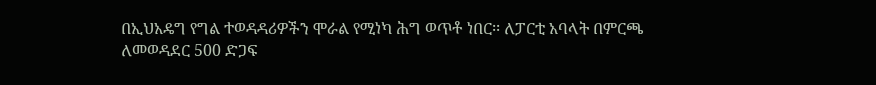በኢህአዴግ የግል ተወዳዳሪዎችን ሞራል የሚነካ ሕግ ወጥቶ ነበር፡፡ ለፓርቲ አባላት በምርጫ ለመወዳደር 500 ድጋፍ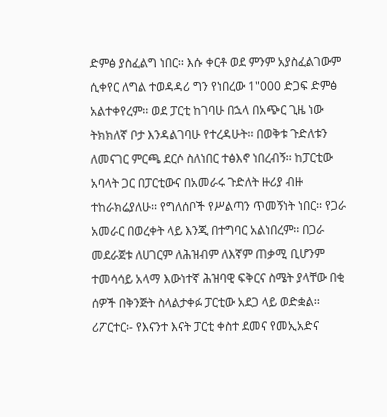ድምፅ ያስፈልግ ነበር፡፡ እሱ ቀርቶ ወደ ምንም አያስፈልገውም ሲቀየር ለግል ተወዳዳሪ ግን የነበረው 1"000 ድጋፍ ድምፅ አልተቀየረም፡፡ ወደ ፓርቲ ከገባሁ በኋላ በአጭር ጊዜ ነው ትክክለኛ ቦታ እንዳልገባሁ የተረዳሁት፡፡ በወቅቱ ጉድለቱን ለመናገር ምርጫ ደርሶ ስለነበር ተፅእኖ ነበረብኝ፡፡ ከፓርቲው አባላት ጋር በፓርቲውና በአመራሩ ጉድለት ዙሪያ ብዙ ተከራክሬያለሁ፡፡ የግለሰቦች የሥልጣን ጥመኝነት ነበር፡፡ የጋራ አመራር በወረቀት ላይ እንጂ በተግባር አልነበረም፡፡ በጋራ መደራጀቱ ለሀገርም ለሕዝብም ለእኛም ጠቃሚ ቢሆንም ተመሳሳይ አላማ እውነተኛ ሕዝባዊ ፍቅርና ስሜት ያላቸው በቂ ሰዎች በቅንጅት ስላልታቀፉ ፓርቲው አደጋ ላይ ወድቋል፡፡ ሪፖርተር፡- የእናንተ እናት ፓርቲ ቀስተ ደመና የመኢአድና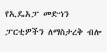የኢዴአፓ መድኀን ፓርቲዎችን ለማስታረቅ ብሎ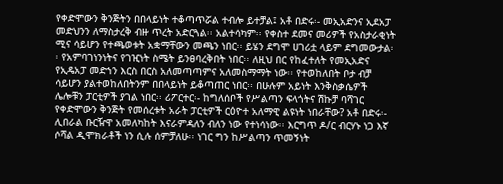የቀድሞውን ቅንጅትን በበላይነት ተቆጣጥሯል ተብሎ ይተቻል፤ አቶ በድሩ፡- መኢአድንና ኢደአፓ መድህንን ለማስታረቅ ብዙ ጥረት አድርጓል፡፡ አልተሳካም፡፡ የቀስተ ደመና መሪዎች የአስታራቂነት ሚና ሳይሆን የተጫወቱት አቋማቸውን መጫን ነበር፡፡ ይሄን ደግሞ ሀገሪቷ ላይም ደግመውታል፡፡ የአምባገነንነትና የገዢነት ስሜት ይንፀባረቅበት ነበር፡፡ ለዚህ በር የከፈተለት የመኢአድና የኢዴአፓ መድኀን እርስ በርስ አለመጣጣምና አለመስማማት ነው፡፡ የተወከለበት ቦታ ብቻ ሳይሆን ያልተወከለበትንም በበላይነት ይቆጣጠር ነበር፡፡ በሁሉም አይነት እንቅስቃሴዎች ሌሎቹን ፓርቲዎች ያገል ነበር፡፡ ሪፖርተር፡- ከግለሰቦች የሥልጣን ፍላጎትና ሽኩቻ ባሻገር የቀድሞውን ቅንጅት የመሰረቱት አራት ፓርቲዎች ርዕዮተ አለማዊ ልዩነት ነበራቸው? አቶ በድሩ፡- ሊበራል ቡርዥዋ አመለካከት እናራምዳለን ብለን ነው የተነሳነው፡፡ እርግጥ ዶ/ር ብርሃኑ ነጋ እኛ ሶሻል ዲሞክራቶች ነን ሲሉ ሰምቻለሁ፡፡ ነገር ግን ከሥልጣን ጥመኝነት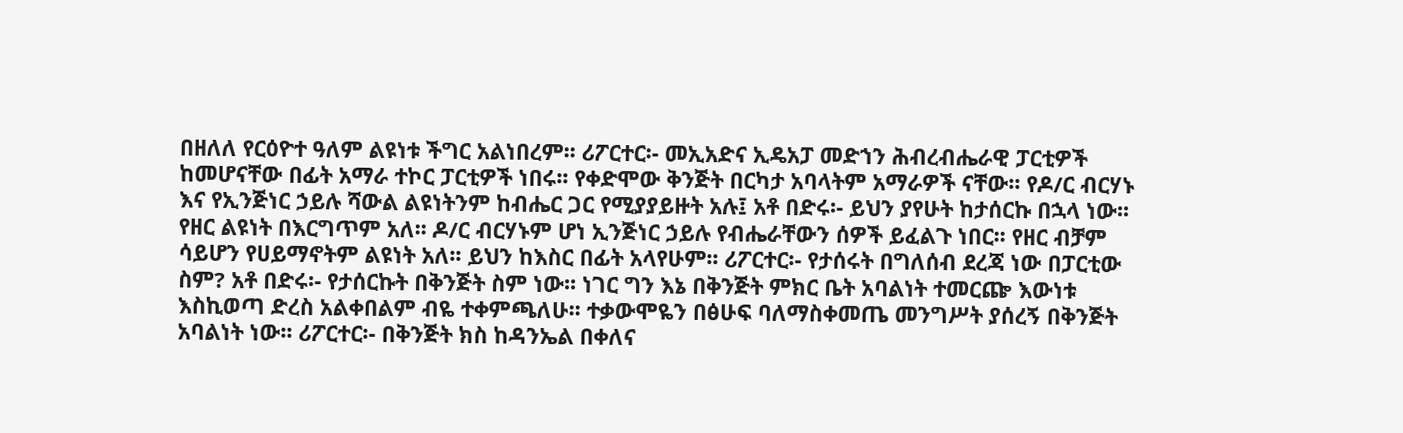በዘለለ የርዕዮተ ዓለም ልዩነቱ ችግር አልነበረም፡፡ ሪፖርተር፡- መኢአድና ኢዴአፓ መድኀን ሕብረብሔራዊ ፓርቲዎች ከመሆናቸው በፊት አማራ ተኮር ፓርቲዎች ነበሩ፡፡ የቀድሞው ቅንጅት በርካታ አባላትም አማራዎች ናቸው፡፡ የዶ/ር ብርሃኑ እና የኢንጅነር ኃይሉ ሻውል ልዩነትንም ከብሔር ጋር የሚያያይዙት አሉ፤ አቶ በድሩ፡- ይህን ያየሁት ከታሰርኩ በኋላ ነው፡፡ የዘር ልዩነት በእርግጥም አለ፡፡ ዶ/ር ብርሃኑም ሆነ ኢንጅነር ኃይሉ የብሔራቸውን ሰዎች ይፈልጉ ነበር፡፡ የዘር ብቻም ሳይሆን የሀይማኖትም ልዩነት አለ፡፡ ይህን ከእስር በፊት አላየሁም፡፡ ሪፖርተር፡- የታሰሩት በግለሰብ ደረጃ ነው በፓርቲው ስም? አቶ በድሩ፡- የታሰርኩት በቅንጅት ስም ነው፡፡ ነገር ግን እኔ በቅንጅት ምክር ቤት አባልነት ተመርጬ እውነቱ እስኪወጣ ድረስ አልቀበልም ብዬ ተቀምጫለሁ፡፡ ተቃውሞዬን በፅሁፍ ባለማስቀመጤ መንግሥት ያሰረኝ በቅንጅት አባልነት ነው፡፡ ሪፖርተር፡- በቅንጅት ክስ ከዳንኤል በቀለና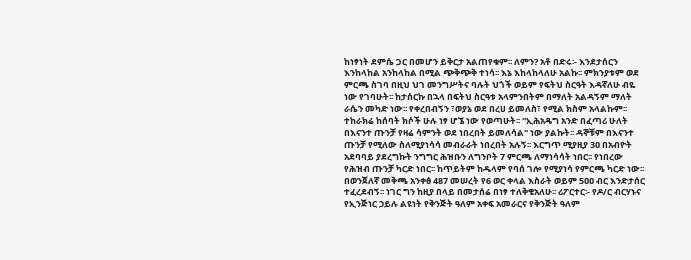ከነፃነት ደምሴ ጋር በመሆን ይቅርታ አልጠየቁም፡፡ ለምን? አቶ በድሩ፡- እንደታሰርን እንከላከል አንከላከል በሚል ጭቅጭቅ ተነሳ፡፡ እኔ እከላከላለሁ አልኩ፡፡ ምክንያቱም ወደ ምርጫ ስገባ በዚህ ህገ መንግሥትና ባሉት ህጎች ወይም የፍትህ ስርዓት እዳኛለሁ ብዬ ነው የገባሁት፡፡ ከታሰርኩ በኋላ በፍትህ ስርዓቱ አላምንበትም በማለት አልዳኝም ማለት ራሴን መካድ ነው፡፡ የቀረበብኝን ፣ወያኔ ወደ በረሀ ይመለስ፣ የሚል ክስም አላልኩም፡፡ ተከራክሬ ከሰባት ክሶች ሁሉ ነፃ ሆኜ ነው የወጣሁት፡፡ "ኢሕአዴግ አንድ በፈጣሪ ሁለት በእናንተ ጡንቻ የዛሬ ሳምንት ወደ ነበረበት ይመለሳል" ነው ያልኩት፡፡ ዳኞቹም በእናንተ ጡንቻ የሚለው ስለሚያነሳሳ መብራራት ነበረበት አሉኝ፡፡ እርግጥ ሚያዚያ 3ዐ በአብዮት አደባባይ ያደረግኩት ንግግር ሕዝቡን ለግንቦት 7 ምርጫ ለማነሳሳት ነበር፡፡ የነበረው የሕዝብ ጡንቻ ካርድ ነበር፡፡ ከጥይትም ከዱላም የባሰ ገሎ የሚያነሳ የምርጫ ካርድ ነው፡፡ በወንጀለኛ መቅጫ አንቀፅ 487 መሠረት የ6 ወር ቀላል እስራት ወይም 5ዐዐ ብር እንድታሰር ተፈረደብኝ፡፡ ነገር ግን ከዚያ በላይ በመታሰሬ በነፃ ተለቅቄአለሁ፡፡ ሪፖርተር፡- የዶ/ር ብርሃኑና የኢንጅነር ኃይሉ ልዩነት የቅንጅት ዓለም አቀፍ አመራርና የቅንጅት ዓለም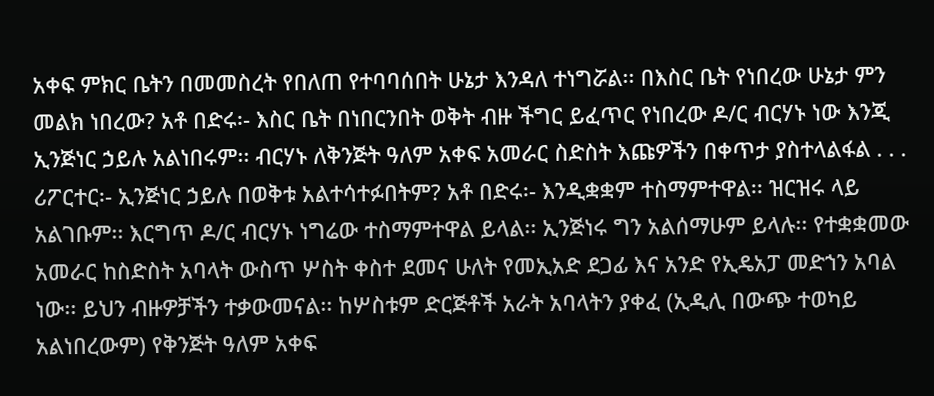አቀፍ ምክር ቤትን በመመስረት የበለጠ የተባባሰበት ሁኔታ እንዳለ ተነግሯል፡፡ በእስር ቤት የነበረው ሁኔታ ምን መልክ ነበረው? አቶ በድሩ፡- እስር ቤት በነበርንበት ወቅት ብዙ ችግር ይፈጥር የነበረው ዶ/ር ብርሃኑ ነው እንጂ ኢንጅነር ኃይሉ አልነበሩም፡፡ ብርሃኑ ለቅንጅት ዓለም አቀፍ አመራር ስድስት እጩዎችን በቀጥታ ያስተላልፋል . . . ሪፖርተር፡- ኢንጅነር ኃይሉ በወቅቱ አልተሳተፉበትም? አቶ በድሩ፡- እንዲቋቋም ተስማምተዋል፡፡ ዝርዝሩ ላይ አልገቡም፡፡ እርግጥ ዶ/ር ብርሃኑ ነግሬው ተስማምተዋል ይላል፡፡ ኢንጅነሩ ግን አልሰማሁም ይላሉ፡፡ የተቋቋመው አመራር ከስድስት አባላት ውስጥ ሦስት ቀስተ ደመና ሁለት የመኢአድ ደጋፊ እና አንድ የኢዴአፓ መድኀን አባል ነው፡፡ ይህን ብዙዎቻችን ተቃውመናል፡፡ ከሦስቱም ድርጅቶች አራት አባላትን ያቀፈ (ኢዲሊ በውጭ ተወካይ አልነበረውም) የቅንጅት ዓለም አቀፍ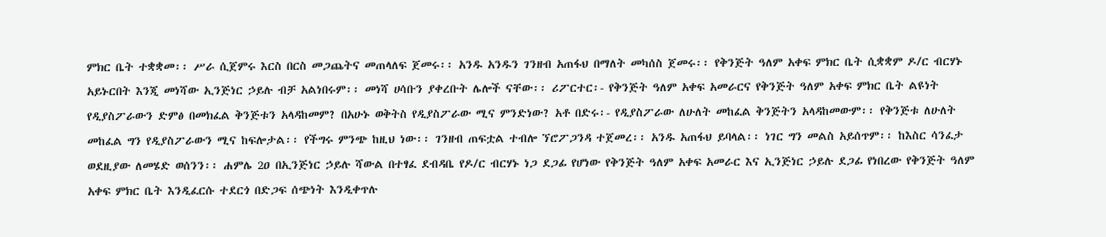ምክር ቤት ተቋቋመ፡፡ ሥራ ሲጀምሩ እርስ በርስ መጋጨትና መጠላለፍ ጀመሩ፡፡ አንዱ አንዱን ገንዘብ አጠፋህ በማለት መካሰስ ጀመሩ፡፡ የቅንጅት ዓለም አቀፍ ምክር ቤት ሲቋቋም ዶ/ር ብርሃኑ አይኑርበት እንጂ መነሻው ኢንጅነር ኃይሉ ብቻ አልነበሩም፡፡ መነሻ ሀሳቡን ያቀረቡት ሌሎች ናቸው፡፡ ሪፖርተር፡- የቅንጅት ዓለም አቀፍ አመራርና የቅንጅት ዓለም አቀፍ ምክር ቤት ልዩነት የዲያስፖራውን ድምፅ በመክፈል ቅንጅቱን አላዳከመም? በአሁኑ ወቅትስ የዲያስፖራው ሚና ምንድነው? አቶ በድሩ፡- የዲያስፖራው ለሁለት መከፈል ቅንጅትን አላዳከመውም፡፡ የቅንጅቱ ለሁለት መከፈል ግን የዲያስፖራውን ሚና ከፍሎታል፡፡ የችግሩ ምንጭ ከዚህ ነው፡፡ ገንዘብ ጠፍቷል ተብሎ ኘሮፖጋንዳ ተጀመረ፡፡ አንዱ አጠፋህ ይባላል፡፡ ነገር ግን መልስ አይሰጥም፡፡ ከእስር ሳንፈታ ወደዚያው ለመሄድ ወሰንን፡፡ ሐምሌ 2ዐ በኢንጅነር ኃይሉ ሻውል በተፃፈ ደብዳቤ የዶ/ር ብርሃኑ ነጋ ደጋፊ የሆነው የቅንጅት ዓለም አቀፍ አመራር እና ኢንጅነር ኃይሉ ደጋፊ የነበረው የቅንጅት ዓለም አቀፍ ምክር ቤት እንዲፈርሱ ተደርጎ በድጋፍ ሰጭነት እንዲቀጥሉ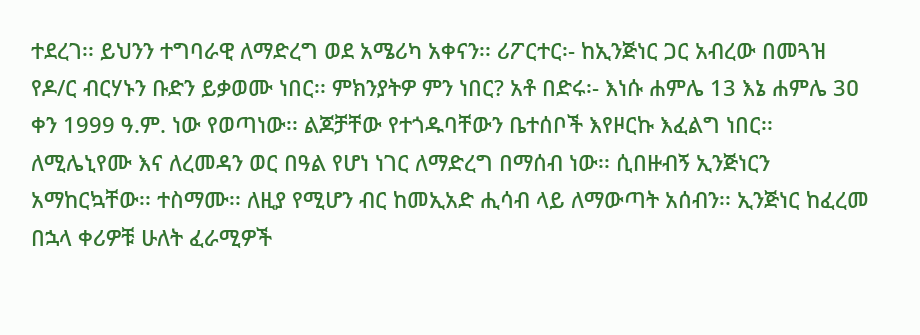ተደረገ፡፡ ይህንን ተግባራዊ ለማድረግ ወደ አሜሪካ አቀናን፡፡ ሪፖርተር፡- ከኢንጅነር ጋር አብረው በመጓዝ የዶ/ር ብርሃኑን ቡድን ይቃወሙ ነበር፡፡ ምክንያትዎ ምን ነበር? አቶ በድሩ፡- እነሱ ሐምሌ 13 እኔ ሐምሌ 3ዐ ቀን 1999 ዓ.ም. ነው የወጣነው፡፡ ልጆቻቸው የተጎዱባቸውን ቤተሰቦች እየዞርኩ እፈልግ ነበር፡፡ ለሚሌኒየሙ እና ለረመዳን ወር በዓል የሆነ ነገር ለማድረግ በማሰብ ነው፡፡ ሲበዙብኝ ኢንጅነርን አማከርኳቸው፡፡ ተስማሙ፡፡ ለዚያ የሚሆን ብር ከመኢአድ ሒሳብ ላይ ለማውጣት አሰብን፡፡ ኢንጅነር ከፈረመ በኋላ ቀሪዎቹ ሁለት ፈራሚዎች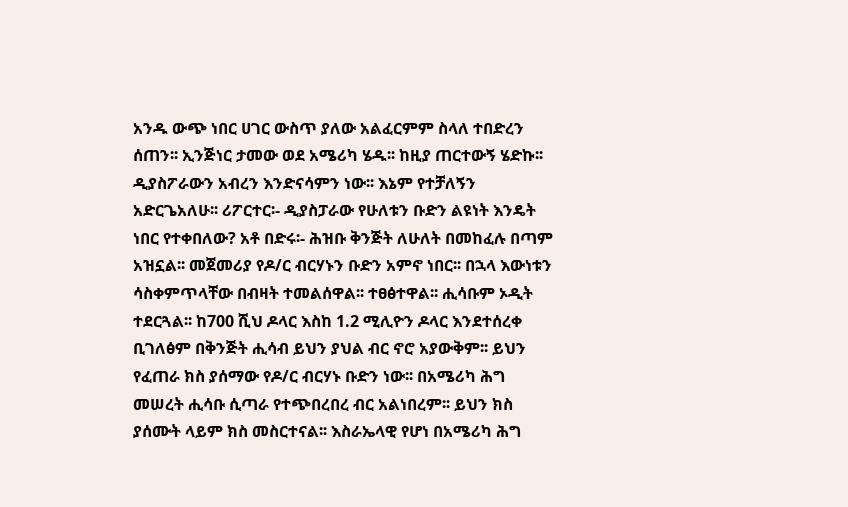አንዱ ውጭ ነበር ሀገር ውስጥ ያለው አልፈርምም ስላለ ተበድረን ሰጠን፡፡ ኢንጅነር ታመው ወደ አሜሪካ ሄዱ፡፡ ከዚያ ጠርተውኝ ሄድኩ፡፡ ዲያስፖራውን አብረን እንድናሳምን ነው፡፡ እኔም የተቻለኝን አድርጌአለሁ፡፡ ሪፖርተር፡- ዲያስፓራው የሁለቱን ቡድን ልዩነት እንዴት ነበር የተቀበለው? አቶ በድሩ፡- ሕዝቡ ቅንጅት ለሁለት በመከፈሉ በጣም አዝኗል፡፡ መጀመሪያ የዶ/ር ብርሃኑን ቡድን አምኖ ነበር፡፡ በኋላ እውነቱን ሳስቀምጥላቸው በብዛት ተመልሰዋል፡፡ ተፀፅተዋል፡፡ ሒሳቡም ኦዲት ተደርጓል፡፡ ከ700 ሺህ ዶላር እስከ 1.2 ሚሊዮን ዶላር እንደተሰረቀ ቢገለፅም በቅንጅት ሒሳብ ይህን ያህል ብር ኖሮ አያውቅም፡፡ ይህን የፈጠራ ክስ ያሰማው የዶ/ር ብርሃኑ ቡድን ነው፡፡ በአሜሪካ ሕግ መሠረት ሒሳቡ ሲጣራ የተጭበረበረ ብር አልነበረም፡፡ ይህን ክስ ያሰሙት ላይም ክስ መስርተናል፡፡ እስራኤላዊ የሆነ በአሜሪካ ሕግ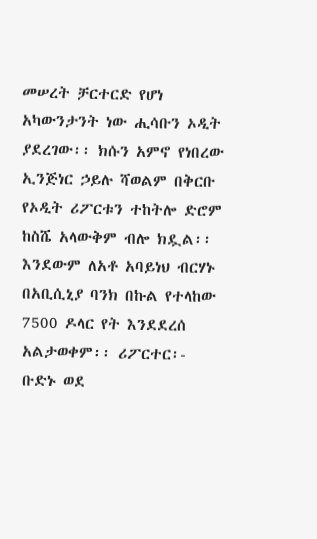መሠረት ቻርተርድ የሆነ አካውንታንት ነው ሒሳቡን ኦዲት ያደረገው፡፡ ክሱን አምኖ የነበረው ኢንጅነር ኃይሉ ሻወልም በቅርቡ የኦዲት ሪፖርቱን ተከትሎ ድሮም ከስሼ አላውቅም ብሎ ክዷል፡፡ እንደውም ለአቶ አባይነህ ብርሃኑ በአቢሲኒያ ባንክ በኩል የተላከው 7500 ዶላር የት እንደደረሰ አልታወቀም፡፡ ሪፖርተር፡- ቡድኑ ወደ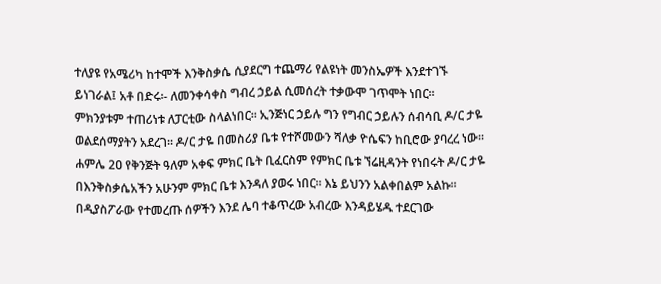ተለያዩ የአሜሪካ ከተሞች እንቅስቃሴ ሲያደርግ ተጨማሪ የልዩነት መንስኤዎች እንደተገኙ ይነገራል፤ አቶ በድሩ፡- ለመንቀሳቀስ ግብረ ኃይል ሲመሰረት ተቃውሞ ገጥሞት ነበር፡፡ ምክንያቱም ተጠሪነቱ ለፓርቲው ስላልነበር፡፡ ኢንጅነር ኃይሉ ግን የግብር ኃይሉን ሰብሳቢ ዶ/ር ታዬ ወልደሰማያትን አደረገ፡፡ ዶ/ር ታዬ በመስሪያ ቤቱ የተሾመውን ሻለቃ ዮሴፍን ከቢሮው ያባረረ ነው፡፡ ሐምሌ 2ዐ የቅንጅት ዓለም አቀፍ ምክር ቤት ቢፈርስም የምክር ቤቱ ኘሬዚዳንት የነበሩት ዶ/ር ታዬ በእንቅስቃሴአችን አሁንም ምክር ቤቱ እንዳለ ያወሩ ነበር፡፡ እኔ ይህንን አልቀበልም አልኩ፡፡ በዲያስፖራው የተመረጡ ሰዎችን እንደ ሌባ ተቆጥረው አብረው እንዳይሄዱ ተደርገው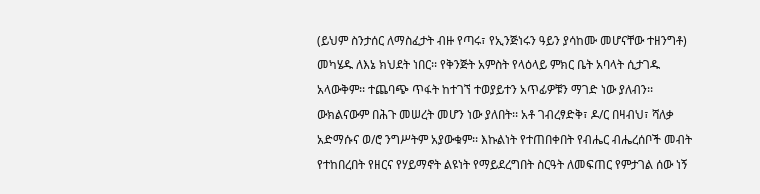(ይህም ስንታሰር ለማስፈታት ብዙ የጣሩ፣ የኢንጅነሩን ዓይን ያሳከሙ መሆናቸው ተዘንግቶ) መካሄዱ ለእኔ ክህደት ነበር፡፡ የቅንጅት አምስት የላዕላይ ምክር ቤት አባላት ሲታገዱ አላውቅም፡፡ ተጨባጭ ጥፋት ከተገኘ ተወያይተን አጥፊዎቹን ማገድ ነው ያለብን፡፡ ውክልናውም በሕጉ መሠረት መሆን ነው ያለበት፡፡ አቶ ገብረፃድቅ፣ ዶ/ር በዛብህ፣ ሻለቃ አድማሱና ወ/ሮ ንግሥትም አያውቁም፡፡ እኩልነት የተጠበቀበት የብሔር ብሔረሰቦች መብት የተከበረበት የዘርና የሃይማኖት ልዩነት የማይደረግበት ስርዓት ለመፍጠር የምታገል ሰው ነኝ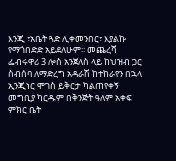እንጂ ፣አቤት ጓድ ሊቀመንበር፣ እያልኩ የማጎበድድ አይደለሁም፡፡ መጨረሻ ፌብሩዋሪ 3 ሎስ አንጀለስ ላይ ከህዝብ ጋር ስብሰባ ለማድረግ አዳራሽ ከተከራየን በኋላ ኢንጂነር ሞገስ ይቅርታ ካልጠየቀኝ መግቢያ ካርዱም በቅንጅት ዓለም አቀፍ ምክር ቤት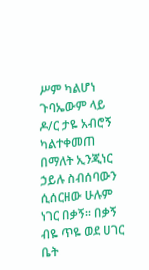ሥም ካልሆነ ጉባኤውም ላይ ዶ/ር ታዬ አብሮኝ ካልተቀመጠ በማለት ኢንጂነር ኃይሉ ስብሰባውን ሲሰርዘው ሁሉም ነገር በቃኝ፡፡ በቃኝ ብዬ ጥዬ ወደ ሀገር ቤት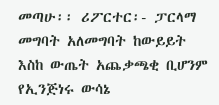መጣሁ፡፡ ሪፖርተር፡- ፓርላማ መግባት አለመግባት ከውይይት እስከ ውጤት አጨቃጫቂ ቢሆንም የኢንጅነሩ ውሳኔ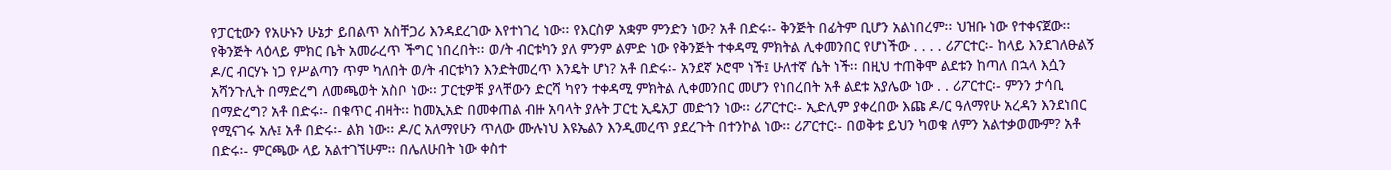የፓርቲውን የአሁኑን ሁኔታ ይበልጥ አስቸጋሪ እንዳደረገው እየተነገረ ነው፡፡ የእርስዎ አቋም ምንድን ነው? አቶ በድሩ፡- ቅንጅት በፊትም ቢሆን አልነበረም፡፡ ህዝቡ ነው የተቀናጀው፡፡ የቅንጅት ላዕላይ ምክር ቤት አመራረጥ ችግር ነበረበት፡፡ ወ/ት ብርቱካን ያለ ምንም ልምድ ነው የቅንጅት ተቀዳሚ ምክትል ሊቀመንበር የሆነችው . . . . ሪፖርተር፡- ከላይ እንደገለፁልኝ ዶ/ር ብርሃኑ ነጋ የሥልጣን ጥም ካለበት ወ/ት ብርቱካን እንድትመረጥ እንዴት ሆነ? አቶ በድሩ፡- አንደኛ ኦሮሞ ነች፤ ሁለተኛ ሴት ነች፡፡ በዚህ ተጠቅሞ ልደቱን ከጣለ በኋላ እሷን አሻንጉሊት በማድረግ ለመጫወት አስቦ ነው፡፡ ፓርቲዎቹ ያላቸውን ድርሻ ካየን ተቀዳሚ ምክትል ሊቀመንበር መሆን የነበረበት አቶ ልደቱ አያሌው ነው . . ሪፖርተር፡- ምንን ታሳቢ በማድረግ? አቶ በድሩ፡- በቁጥር ብዛት፡፡ ከመኢአድ በመቀጠል ብዙ አባላት ያሉት ፓርቲ ኢዴአፓ መድኀን ነው፡፡ ሪፖርተር፡- ኢድሊም ያቀረበው እጩ ዶ/ር ዓለማየሁ አረዳን እንደነበር የሚናገሩ አሉ፤ አቶ በድሩ፡- ልክ ነው፡፡ ዶ/ር አለማየሁን ጥለው ሙሉነህ እዩኤልን እንዲመረጥ ያደረጉት በተንኮል ነው፡፡ ሪፖርተር፡- በወቅቱ ይህን ካወቁ ለምን አልተቃወሙም? አቶ በድሩ፡- ምርጫው ላይ አልተገኘሁም፡፡ በሌለሁበት ነው ቀስተ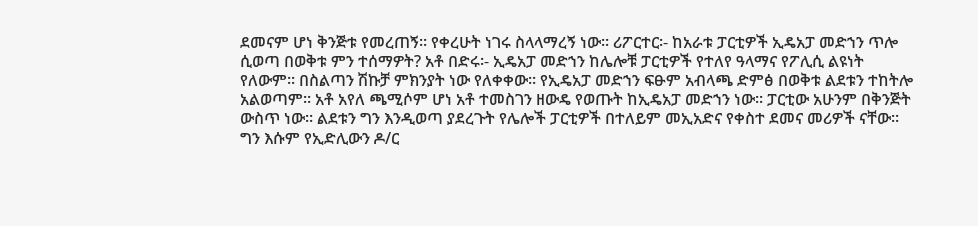ደመናም ሆነ ቅንጅቱ የመረጠኝ፡፡ የቀረሁት ነገሩ ስላላማረኝ ነው፡፡ ሪፖርተር፡- ከአራቱ ፓርቲዎች ኢዴአፓ መድኀን ጥሎ ሲወጣ በወቅቱ ምን ተሰማዎት? አቶ በድሩ፡- ኢዴአፓ መድኀን ከሌሎቹ ፓርቲዎች የተለየ ዓላማና የፖሊሲ ልዩነት የለውም፡፡ በስልጣን ሽኩቻ ምክንያት ነው የለቀቀው፡፡ የኢዴአፓ መድኀን ፍፁም አብላጫ ድምፅ በወቅቱ ልደቱን ተከትሎ አልወጣም፡፡ አቶ አየለ ጫሚሶም ሆነ አቶ ተመስገን ዘውዴ የወጡት ከኢዴአፓ መድኀን ነው፡፡ ፓርቲው አሁንም በቅንጅት ውስጥ ነው፡፡ ልደቱን ግን እንዲወጣ ያደረጉት የሌሎች ፓርቲዎች በተለይም መኢአድና የቀስተ ደመና መሪዎች ናቸው፡፡ ግን እሱም የኢድሊውን ዶ/ር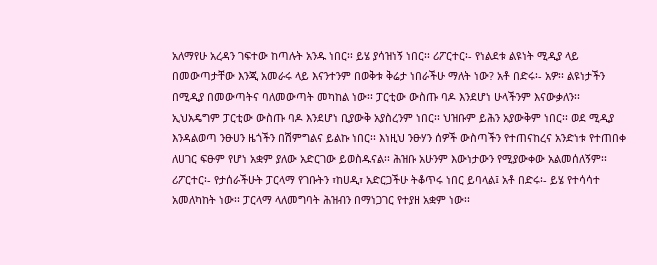አለማየሁ አረዳን ገፍተው ከጣሉት አንዱ ነበር፡፡ ይሄ ያሳዝነኝ ነበር፡፡ ሪፖርተር፡- የነልደቱ ልዩነት ሚዲያ ላይ በመውጣታቸው እንጂ አመራሩ ላይ እናንተንም በወቅቱ ቅሬታ ነበራችሁ ማለት ነው? አቶ በድሩ፡- አዎ፡፡ ልዩነታችን በሚዲያ በመውጣትና ባለመውጣት መካከል ነው፡፡ ፓርቲው ውስጡ ባዶ እንደሆነ ሁላችንም እናውቃለን፡፡ ኢህአዴግም ፓርቲው ውስጡ ባዶ እንደሆነ ቢያውቅ አያስረንም ነበር፡፡ ህዝቡም ይሕን አያውቅም ነበር፡፡ ወደ ሚዲያ እንዳልወጣ ንፁሀን ዜጎችን በሽምግልና ይልኩ ነበር፡፡ እነዚህ ንፁሃን ሰዎች ውስጣችን የተጠናከረና አንድነቱ የተጠበቀ ለሀገር ፍፁም የሆነ አቋም ያለው አድርገው ይወስዱናል፡፡ ሕዝቡ አሁንም እውነታውን የሚያውቀው አልመሰለኝም፡፡ ሪፖርተር፡- የታሰራችሁት ፓርላማ የገቡትን ፣ከሀዲ፣ አድርጋችሁ ትቆጥሩ ነበር ይባላል፤ አቶ በድሩ፡- ይሄ የተሳሳተ አመለካከት ነው፡፡ ፓርላማ ላለመግባት ሕዝብን በማነጋገር የተያዘ አቋም ነው፡፡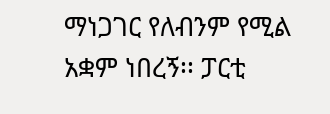ማነጋገር የለብንም የሚል አቋም ነበረኝ፡፡ ፓርቲ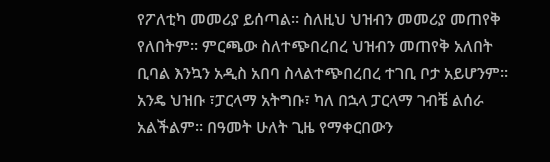የፖለቲካ መመሪያ ይሰጣል፡፡ ስለዚህ ህዝብን መመሪያ መጠየቅ የለበትም፡፡ ምርጫው ስለተጭበረበረ ህዝብን መጠየቅ አለበት ቢባል እንኳን አዲስ አበባ ስላልተጭበረበረ ተገቢ ቦታ አይሆንም፡፡ አንዴ ህዝቡ ፣ፓርላማ አትግቡ፣ ካለ በኋላ ፓርላማ ገብቼ ልሰራ አልችልም፡፡ በዓመት ሁለት ጊዜ የማቀርበውን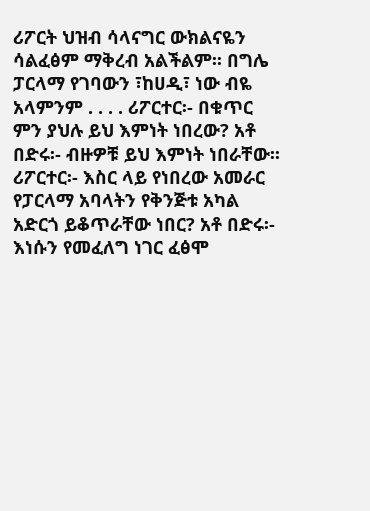ሪፖርት ህዝብ ሳላናግር ውክልናዬን ሳልፈፅም ማቅረብ አልችልም፡፡ በግሌ ፓርላማ የገባውን ፣ከሀዲ፣ ነው ብዬ አላምንም . . . . ሪፖርተር፡- በቁጥር ምን ያህሉ ይህ እምነት ነበረው? አቶ በድሩ፡- ብዙዎቹ ይህ እምነት ነበራቸው፡፡ ሪፖርተር፡- እስር ላይ የነበረው አመራር የፓርላማ አባላትን የቅንጅቱ አካል አድርጎ ይቆጥራቸው ነበር? አቶ በድሩ፡- እነሱን የመፈለግ ነገር ፈፅሞ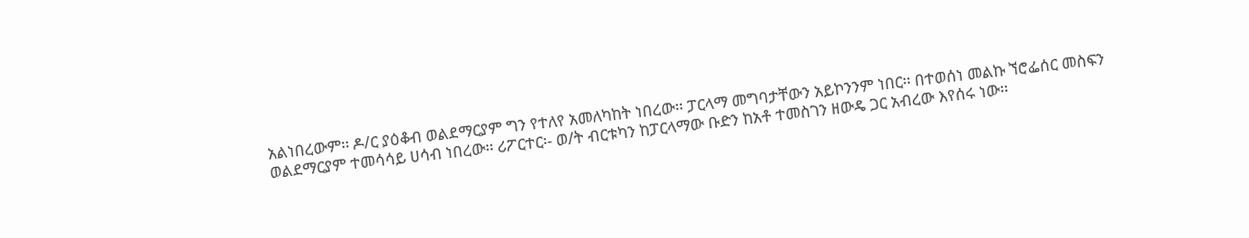አልነበረውም፡፡ ዶ/ር ያዕቆብ ወልደማርያም ግን የተለየ አመለካከት ነበረው፡፡ ፓርላማ መግባታቸውን አይኮንንም ነበር፡፡ በተወሰነ መልኩ ኘሮፌሰር መስፍን ወልደማርያም ተመሳሳይ ሀሳብ ነበረው፡፡ ሪፖርተር፡- ወ/ት ብርቱካን ከፓርላማው ቡድን ከአቶ ተመስገን ዘውዴ ጋር አብረው እየሰሩ ነው፡፡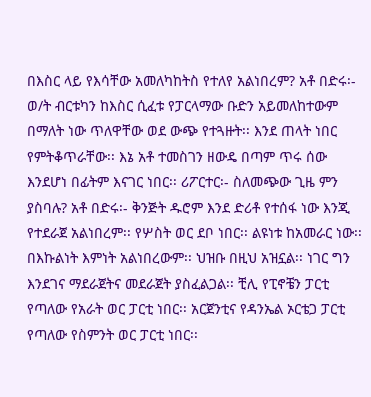በእስር ላይ የእሳቸው አመለካከትስ የተለየ አልነበረም? አቶ በድሩ፡- ወ/ት ብርቱካን ከእስር ሲፈቱ የፓርላማው ቡድን አይመለከተውም በማለት ነው ጥለዋቸው ወደ ውጭ የተጓዙት፡፡ እንደ ጠላት ነበር የምትቆጥራቸው፡፡ እኔ አቶ ተመስገን ዘውዴ በጣም ጥሩ ሰው እንደሆነ በፊትም እናገር ነበር፡፡ ሪፖርተር፡- ስለመጭው ጊዜ ምን ያስባሉ? አቶ በድሩ፡- ቅንጅት ዱሮም እንደ ድሪቶ የተሰፋ ነው እንጂ የተደራጀ አልነበረም፡፡ የሦስት ወር ደቦ ነበር፡፡ ልዩነቱ ከአመራር ነው፡፡ በእኩልነት እምነት አልነበረውም፡፡ ህዝቡ በዚህ አዝኗል፡፡ ነገር ግን እንደገና ማደራጀትና መደራጀት ያስፈልጋል፡፡ ቺሊ የፒኖቼን ፓርቲ የጣለው የአራት ወር ፓርቲ ነበር፡፡ አርጀንቲና የዳንኤል ኦርቴጋ ፓርቲ የጣለው የስምንት ወር ፓርቲ ነበር፡፡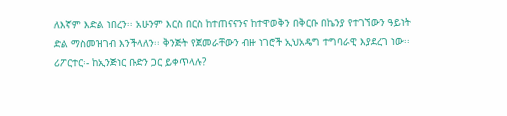ለእኛም እድል ነበረን፡፡ አሁንም እርስ በርስ ከተጠናናንና ከተዋወቅን በቅርቡ በኬንያ የተገኘውን ዓይነት ድል ማስመዝገብ እንችላለን፡፡ ቅንጅት የጀመራቸውን ብዙ ነገሮች ኢህአዴግ ተግባራዊ እያደረገ ነው፡፡ ሪፖርተር፡- ከኢንጅነር ቡድን ጋር ይቀጥላሉ?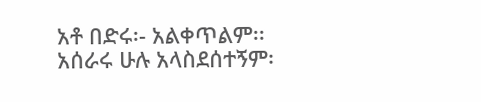አቶ በድሩ፡- አልቀጥልም፡፡ አሰራሩ ሁሉ አላስደሰተኝም፡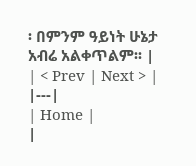፡ በምንም ዓይነት ሁኔታ አብሬ አልቀጥልም፡፡ |
| < Prev | Next > |
|---|
| Home |
|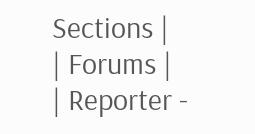Sections |
| Forums |
| Reporter -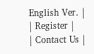English Ver. |
| Register |
| Contact Us |